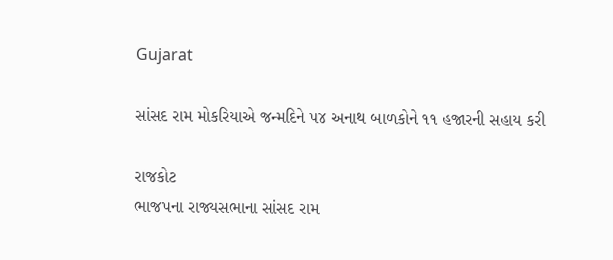Gujarat

સાંસદ રામ મોકરિયાએ જન્મદિને ૫૪ અનાથ બાળકોને ૧૧ હજારની સહાય કરી

રાજકોટ
ભાજપના રાજ્યસભાના સાંસદ રામ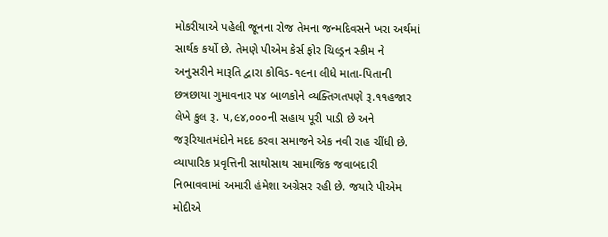મોકરીયાએ પહેલી જૂનના રોજ તેમના જન્મદિવસને ખરા અર્થમાં સાર્થક કર્યો છે. તેમણે પીએમ કેર્સ ફોર ચિલ્ડ્રન સ્કીમ ને અનુસરીને મારૂતિ દ્વારા કોવિડ-૧૯ના લીધે માતા-પિતાની છત્રછાયા ગુમાવનાર ૫૪ બાળકોને વ્યક્તિગતપણે રૂ.૧૧હજાર લેખે કુલ રૂ. ૫,૯૪,૦૦૦ની સહાય પૂરી પાડી છે અને જરૂરિયાતમંદોને મદદ કરવા સમાજને એક નવી રાહ ચીંધી છે. વ્યાપારિક પ્રવૃત્તિની સાથોસાથ સામાજિક જવાબદારી નિભાવવામાં અમારી હંમેશા અગ્રેસર રહી છે. જયારે પીએમ મોદીએ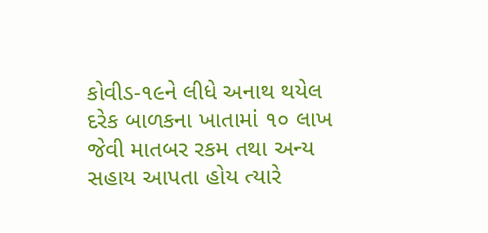કોવીડ-૧૯ને લીધે અનાથ થયેલ દરેક બાળકના ખાતામાં ૧૦ લાખ જેવી માતબર રકમ તથા અન્ય સહાય આપતા હોય ત્યારે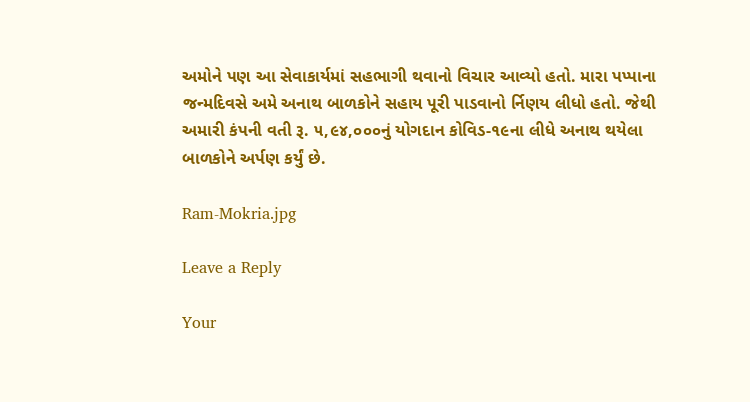અમોને પણ આ સેવાકાર્યમાં સહભાગી થવાનો વિચાર આવ્યો હતો. મારા પપ્પાના જન્મદિવસે અમે અનાથ બાળકોને સહાય પૂરી પાડવાનો ર્નિણય લીધો હતો. જેથી અમારી કંપની વતી રૂ. ૫,૯૪,૦૦૦નું યોગદાન કોવિડ-૧૯ના લીધે અનાથ થયેલા બાળકોને અર્પણ કર્યું છે.

Ram-Mokria.jpg

Leave a Reply

Your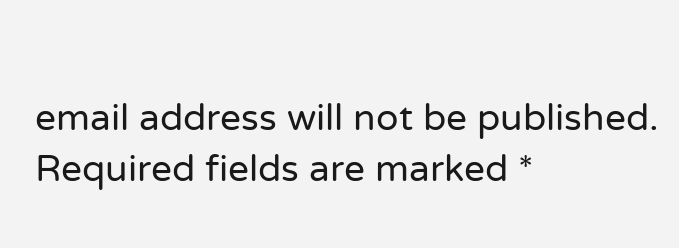email address will not be published. Required fields are marked *